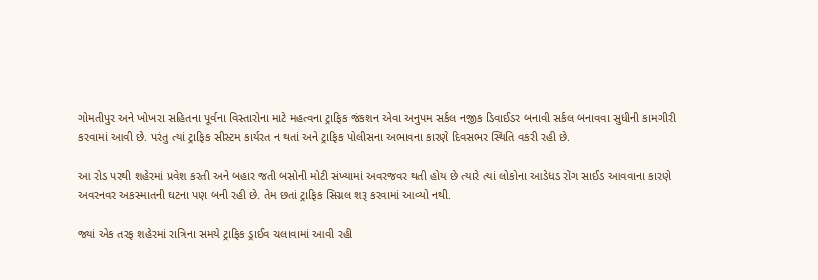ગોમતીપુર અને ખોખરા સહિતના પૂર્વના વિસ્તારોના માટે મહત્વના ટ્રાફિક જંકશન એવા અનુપમ સર્કલ નજીક ડિવાઈડર બનાવી સર્કલ બનાવવા સુધીની કામગીરી કરવામાં આવી છે. પરંતુ ત્યાં ટ્રાફિક સીસ્ટમ કાર્યરત ન થતાં અને ટ્રાફિક પોલીસના અભાવના કારણે દિવસભર સ્થિતિ વકરી રહી છે.

આ રોડ પરથી શહેરમાં પ્રવેશ કરતી અને બહાર જતી બસોની મોટી સંખ્યામાં અવરજવર થતી હોય છે ત્યારે ત્યાં લોકોના આડેધડ રોંગ સાઈડ આવવાના કારણે અવરનવર અકસ્માતની ઘટના પણ બની રહી છે. તેમ છતાં ટ્રાફિક સિગ્નલ શરૂ કરવામાં આવ્યો નથી.

જ્યાં એક તરફ શહેરમાં રાત્રિના સમયે ટ્રાફિક ડ્રાઈવ ચલાવામાં આવી રહી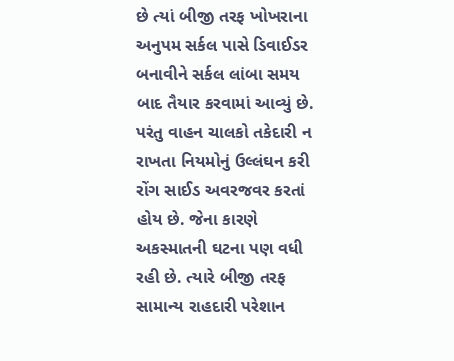છે ત્યાં બીજી તરફ ખોખરાના અનુપમ સર્કલ પાસે ડિવાઈડર બનાવીને સર્કલ લાંબા સમય બાદ તૈયાર કરવામાં આવ્યું છે. પરંતુ વાહન ચાલકો તકેદારી ન રાખતા નિયમોનું ઉલ્લંઘન કરી રોંગ સાઈડ અવરજવર કરતાં હોય છે. જેના કારણે અકસ્માતની ઘટના પણ વધી રહી છે. ત્યારે બીજી તરફ સામાન્ય રાહદારી પરેશાન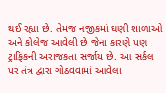થઈ રહ્યા છે. તેમજ નજીકમાં ઘણી શાળાઓ અને કોલેજ આવેલી છે જેના કારણે પણ ટ્રાફિકની અરાજકતા સર્જાય છે. આ સર્કલ પર તંત્ર દ્વારા ગોઠવવામાં આવેલા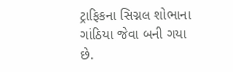ટ્રાફિકના સિગ્નલ શોભાના ગાંઠિયા જેવા બની ગયા છે.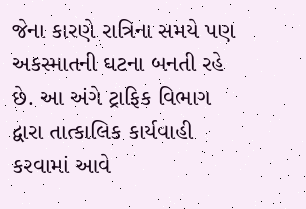જેના કારણે રાત્રિના સમયે પણ અકસ્માતની ઘટના બનતી રહે છે. આ અંગે ટ્રાફિક વિભાગ દ્વારા તાત્કાલિક કાર્યવાહી કરવામાં આવે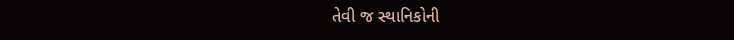તેવી જ સ્થાનિકોની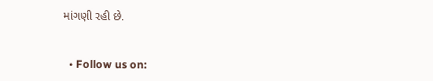માંગણી રહી છે.


  • Follow us on: